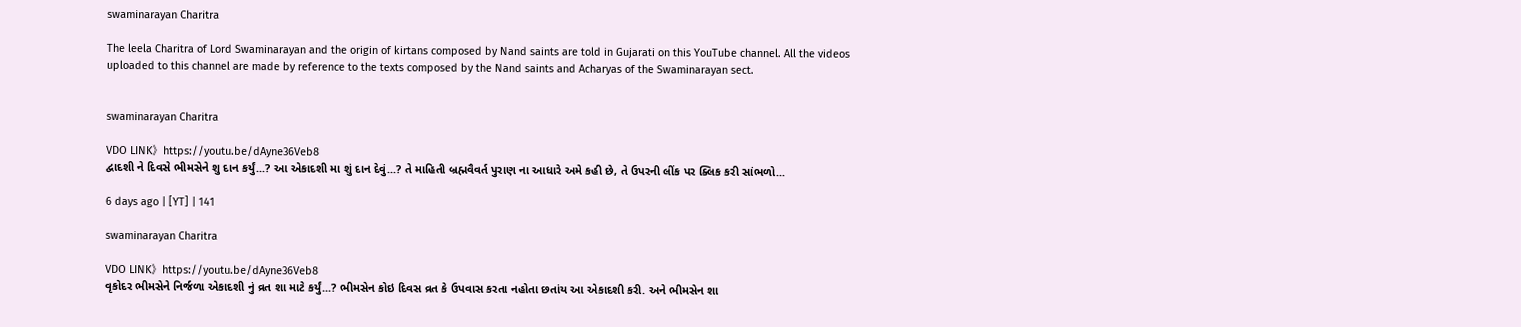swaminarayan Charitra

The leela Charitra of Lord Swaminarayan and the origin of kirtans composed by Nand saints are told in Gujarati on this YouTube channel. All the videos uploaded to this channel are made by reference to the texts composed by the Nand saints and Acharyas of the Swaminarayan sect.


swaminarayan Charitra

VDO LINK》https://youtu.be/dAyne36Veb8
દ્વાદશી ને દિવસે ભીમસેને શુ દાન કર્યું...? આ એકાદશી મા શું દાન દેવું...? તે માહિતી બ્રહ્મવૈવર્ત પુરાણ ના આધારે અમે કહી છે, તે ઉપરની લીંક પર ક્લિક કરી સાંભળો...

6 days ago | [YT] | 141

swaminarayan Charitra

VDO LINK》https://youtu.be/dAyne36Veb8
વૃકોદર ભીમસેને નિર્જળા એકાદશી નું વ્રત શા માટે કર્યું...? ભીમસેન કોઇ દિવસ વ્રત કે ઉપવાસ કરતા નહોતા છતાંય આ એકાદશી કરી. અને ભીમસેન શા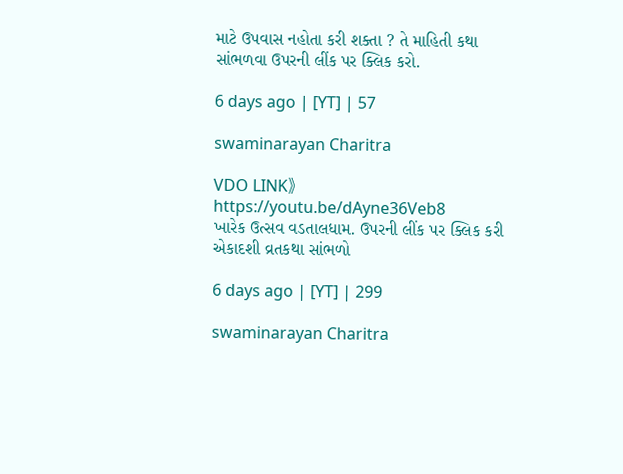માટે ઉપવાસ નહોતા કરી શક્તા ? તે માહિતી કથા સાંભળવા ઉપરની લીંક પર ક્લિક કરો.

6 days ago | [YT] | 57

swaminarayan Charitra

VDO LINK》https://youtu.be/dAyne36Veb8
ખારેક ઉત્સવ વડતાલધામ. ઉપરની લીંક પર ક્લિક કરી એકાદશી વ્રતકથા સાંભળો

6 days ago | [YT] | 299

swaminarayan Charitra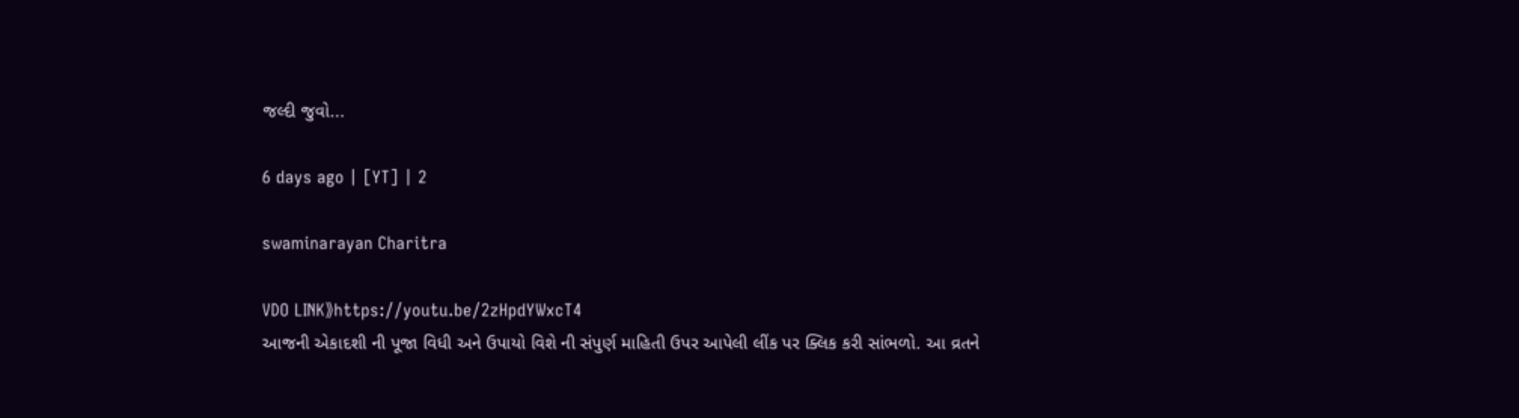જલ્દી જુવો...

6 days ago | [YT] | 2

swaminarayan Charitra

VDO LINK》https://youtu.be/2zHpdYWxcT4
આજની એકાદશી ની પૂજા વિધી અને ઉપાયો વિશે ની સંપુર્ણ માહિતી ઉપર આપેલી લીંક પર ક્લિક કરી સાંભળો. આ વ્રતને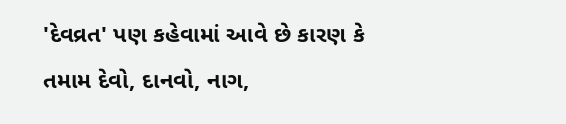'દેવવ્રત' પણ કહેવામાં આવે છે કારણ કે તમામ દેવો, દાનવો, નાગ,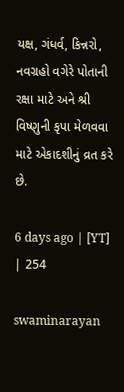યક્ષ, ગંધર્વ, કિન્નરો, નવગ્રહો વગેરે પોતાની રક્ષા માટે અને શ્રી વિષ્ણુની કૃપા મેળવવા માટે એકાદશીનું વ્રત કરે છે.

6 days ago | [YT] | 254

swaminarayan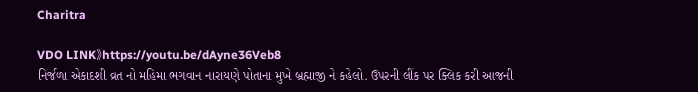Charitra

VDO LINK》https://youtu.be/dAyne36Veb8
નિર્જળા એકાદશી વ્રત નો મહિમા ભગવાન નારાયણે પોતાના મુખે બ્રહ્માજી ને કહેલો. ઉપરની લીંક પર ક્લિક કરી આજની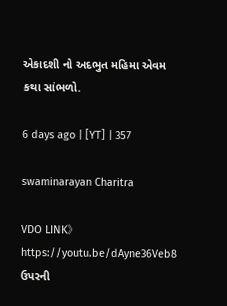એકાદશી નો અદભુત મહિમા એવમ કથા સાંભળો.

6 days ago | [YT] | 357

swaminarayan Charitra

VDO LINK》https://youtu.be/dAyne36Veb8
ઉપરની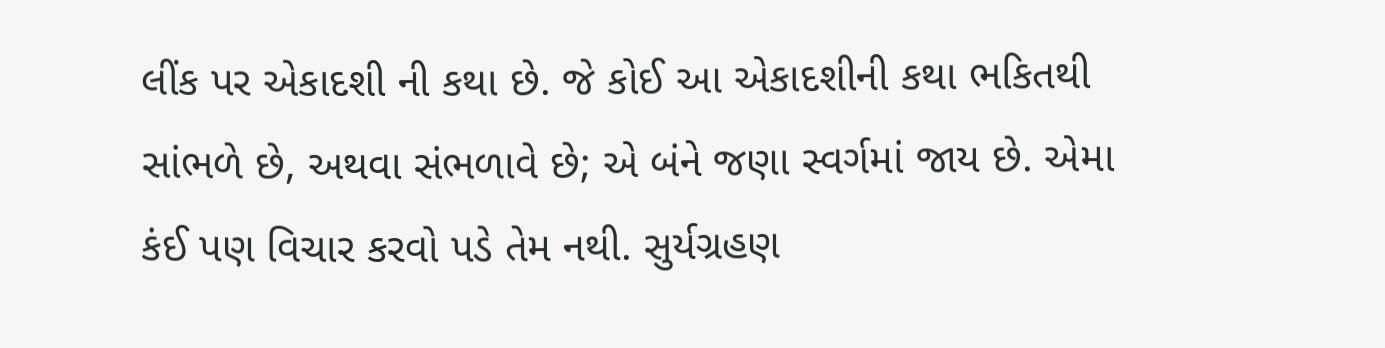લીંક પર એકાદશી ની કથા છે. જે કોઈ આ એકાદશીની કથા ભકિતથી સાંભળે છે, અથવા સંભળાવે છે; એ બંને જણા સ્વર્ગમાં જાય છે. એમા કંઈ પણ વિચાર કરવો પડે તેમ નથી. સુર્યગ્રહણ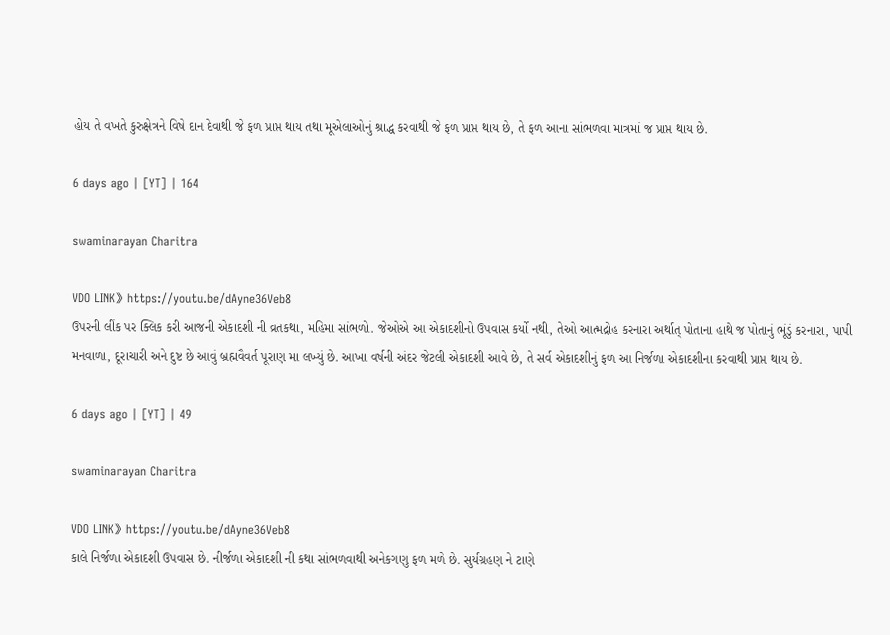હોય તે વખતે કુરુક્ષેત્રને વિષે દાન દેવાથી જે ફળ પ્રાપ્ત થાય તથા મૂએલાઓનું શ્રાદ્ધ કરવાથી જે ફળ પ્રાપ્ત થાય છે, તે ફળ આના સાંભળવા માત્રમાં જ પ્રાપ્ત થાય છે.

6 days ago | [YT] | 164

swaminarayan Charitra

VDO LINK》https://youtu.be/dAyne36Veb8
ઉપરની લીંક પર ક્લિક કરી આજની એકાદશી ની વ્રતકથા, મહિમા સાંભળો. જેઓએ આ એકાદશીનો ઉપવાસ કર્યો નથી, તેઓ આત્મદ્રોહ કરનારા અર્થાત્ પોતાના હાથે જ પોતાનું ભૂંડું કરનારા, પાપી મનવાળા, દૂરાચારી અને દુષ્ટ છે આવું બ્રહ્મવૈવર્ત પૂરાણ મા લખ્યું છે. આખા વર્ષની અંદર જેટલી એકાદશી આવે છે, તે સર્વ એકાદશીનું ફળ આ નિર્જળા એકાદશીના કરવાથી પ્રાપ્ત થાય છે.

6 days ago | [YT] | 49

swaminarayan Charitra

VDO LINK》https://youtu.be/dAyne36Veb8
કાલે નિર્જળા એકાદશી ઉપવાસ છે. નીર્જળા એકાદશી ની કથા સાંભળવાથી અનેકગણુ ફળ મળે છે. સુર્યગ્રહણ ને ટાણે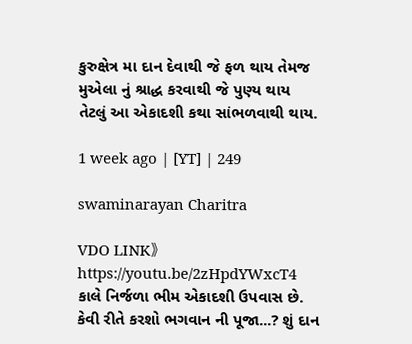કુરુક્ષેત્ર મા દાન દેવાથી જે ફળ થાય તેમજ મુએલા નું શ્રાદ્ધ કરવાથી જે પુણ્ય થાય તેટલું આ એકાદશી કથા સાંભળવાથી થાય.

1 week ago | [YT] | 249

swaminarayan Charitra

VDO LINK》https://youtu.be/2zHpdYWxcT4
કાલે નિર્જળા ભીમ એકાદશી ઉપવાસ છે. કેવી રીતે કરશો ભગવાન ની પૂજા...? શું દાન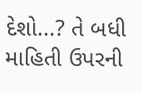દેશો...? તે બધી માહિતી ઉપરની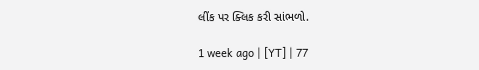લીંક પર ક્લિક કરી સાંભળો.

1 week ago | [YT] | 77